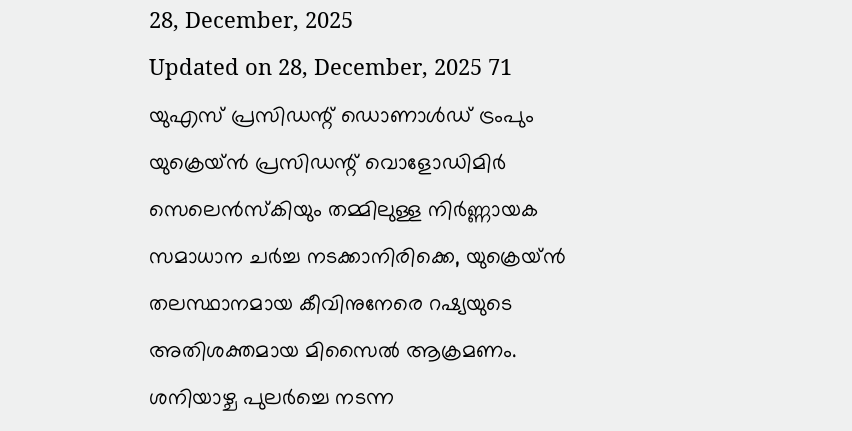28, December, 2025
Updated on 28, December, 2025 71
യുഎസ് പ്രസിഡന്റ് ഡൊണാൾഡ് ട്രംപും യുക്രെയ്ൻ പ്രസിഡന്റ് വൊളോഡിമിർ സെലെൻസ്കിയും തമ്മിലുള്ള നിർണ്ണായക സമാധാന ചർച്ച നടക്കാനിരിക്കെ, യുക്രെയ്ൻ തലസ്ഥാനമായ കീവിനുനേരെ റഷ്യയുടെ അതിശക്തമായ മിസൈൽ ആക്രമണം. ശനിയാഴ്ച പുലർച്ചെ നടന്ന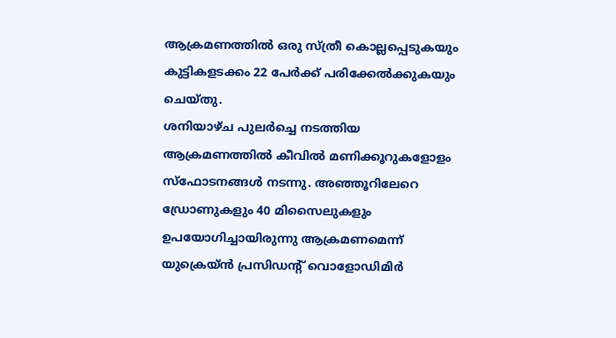ആക്രമണത്തിൽ ഒരു സ്ത്രീ കൊല്ലപ്പെടുകയും കുട്ടികളടക്കം 22 പേർക്ക് പരിക്കേൽക്കുകയും ചെയ്തു.
ശനിയാഴ്ച പുലർച്ചെ നടത്തിയ ആക്രമണത്തിൽ കീവിൽ മണിക്കൂറുകളോളം സ്ഫോടനങ്ങൾ നടന്നു. അഞ്ഞൂറിലേറെ ഡ്രോണുകളും 40 മിസൈലുകളും ഉപയോഗിച്ചായിരുന്നു ആക്രമണമെന്ന് യുക്രെയ്ൻ പ്രസിഡന്റ് വൊളോഡിമിർ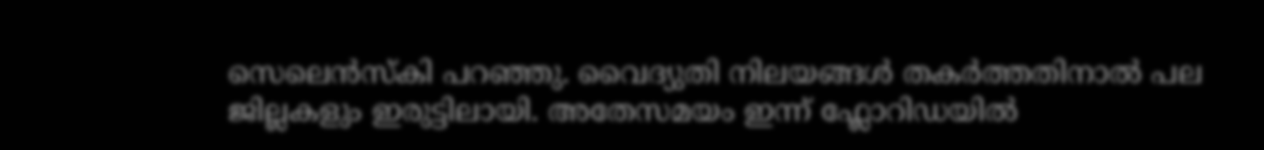സെലെൻസ്കി പറഞ്ഞു. വൈദ്യുതി നിലയങ്ങൾ തകർത്തതിനാൽ പല ജില്ലകളും ഇരുട്ടിലായി. അതേസമയം ഇന്ന് ഫ്ലോറിഡയിൽ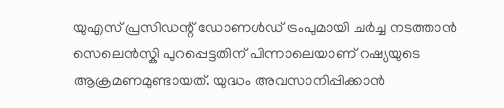യുഎസ് പ്രസിഡന്റ് ഡോണൾഡ് ട്രംപുമായി ചർച്ച നടത്താൻ സെലെൻസ്കി പുറപ്പെട്ടതിന് പിന്നാലെയാണ് റഷ്യയുടെ ആക്രമണമുണ്ടായത്. യുദ്ധം അവസാനിപ്പിക്കാൻ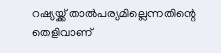റഷ്യയ്ക്ക് താൽപര്യമില്ലെന്നതിന്റെ തെളിവാണ്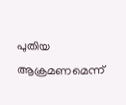പുതിയ ആക്രമണമെന്ന്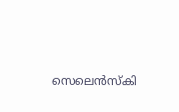സെലെൻസ്കി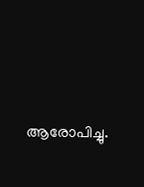ആരോപിച്ചു.